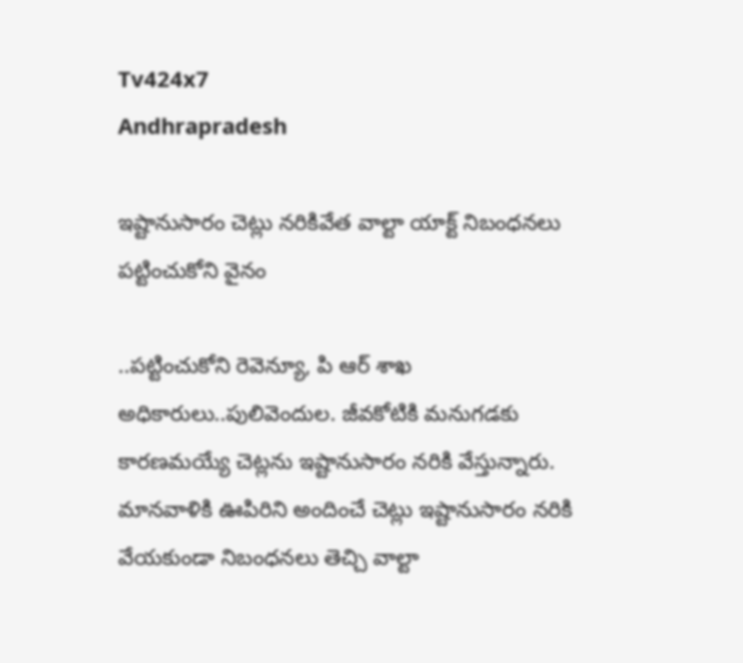Tv424x7
Andhrapradesh

ఇష్టానుసారం చెట్లు నరికివేత వాల్టా యాక్ట్ నిబంధనలు పట్టించుకోని వైనం

..పట్టించుకోని రెవెన్యూ, పి ఆర్ శాఖ అధికారులు..పులివెందుల. జీవకోటికి మనుగడకు కారణమయ్యే చెట్లను ఇష్టానుసారం నరికి వేస్తున్నారు. మానవాళికి ఊపిరిని అందించే చెట్లు ఇష్టానుసారం నరికి వేయకుండా నిబంధనలు తెచ్చి వాల్టా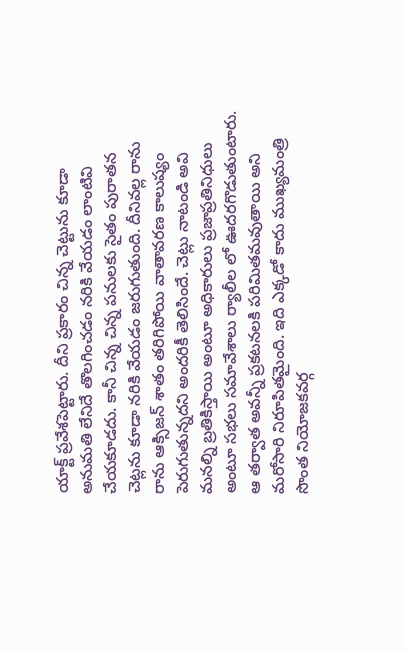యాక్ట్ ప్రవేశపెట్టారు. దీని ప్రకారం చిన్న చెట్టును కూడా అనుమతి లేనిదే తొలగించడం నరికి వేయడం లాంటివి చేయకూడదు. కానీ చిన్న చిన్న పనులకు సైతం పురాతన చెట్లను కూడా నరికి వేయడం జరుగుతుంది. దీనివల్ల రాను రాను ఆక్సిజన్ శాతం తరిగిపోయి వాతావరణ కాలుష్యం పెరుగుతున్నదని అందరికీ తెలిసిందే. చెట్లు నాటండి అవి మనల్ని బ్రతికిస్తాయి అంటూ అధికారులు ప్రజాప్రతినిధులు అంటూ సభలు సమావేశాలు ర్యాలీల లో ఊదరగొడుతుంటారు. ఆ తర్వాత అవన్నీ ప్రకటనలకి పరిమితమవుతాయి అని మరోసారి నిరూపితమైంది. ఇది ఎక్కడో కాదు ముఖ్యమంత్రి సొంత నియోజకవర్గ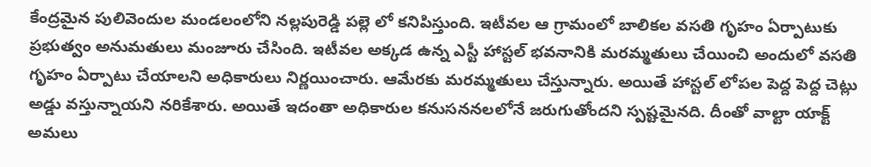కేంద్రమైన పులివెందుల మండలంలోని నల్లపురెడ్డి పల్లె లో కనిపిస్తుంది. ఇటీవల ఆ గ్రామంలో బాలికల వసతి గృహం ఏర్పాటుకు ప్రభుత్వం అనుమతులు మంజూరు చేసింది. ఇటీవల అక్కడ ఉన్న ఎస్టీ హాస్టల్ భవనానికి మరమ్మతులు చేయించి అందులో వసతి గృహం ఏర్పాటు చేయాలని అధికారులు నిర్ణయించారు. ఆమేరకు మరమ్మతులు చేస్తున్నారు. అయితే హాస్టల్ లోపల పెద్ద పెద్ద చెట్లు అడ్డు వస్తున్నాయని నరికేశారు. అయితే ఇదంతా అధికారుల కనుసననలలోనే జరుగుతోందని స్పష్టమైనది. దీంతో వాల్టా యాక్ట్ అమలు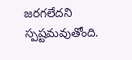జరగలేదని స్పష్టమవుతోంది.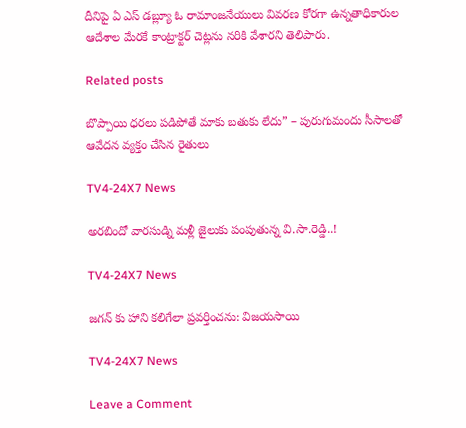దీనిపై ఏ ఎస్ డబ్ల్యూ ఓ రామాంజనేయులు వివరణ కోరగా ఉన్నతాధికారుల ఆదేశాల మేరకే కాంట్రాక్టర్ చెట్లను నరికి వేశారని తెలిపారు.

Related posts

బొప్పాయి ధరలు పడిపోతే మాకు బతుకు లేదు” – పురుగుమందు సీసాలతో ఆవేదన వ్యక్తం చేసిన రైతులు

TV4-24X7 News

అరబిందో వారసుడ్ని మళ్లీ జైలుకు పంపుతున్న వి.సా.రెడ్డి..!

TV4-24X7 News

జగన్ కు హాని కలిగేలా ప్రవర్తించను: విజయసాయి

TV4-24X7 News

Leave a Comment